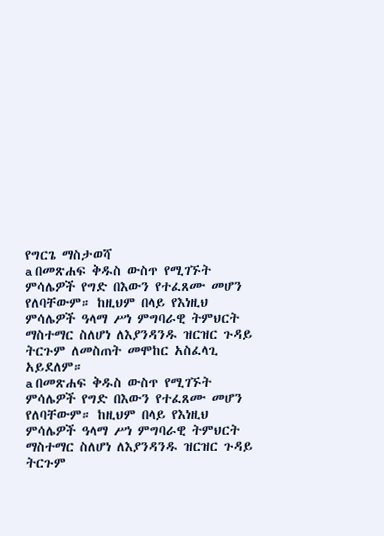የግርጌ ማስታወሻ
a በመጽሐፍ ቅዱስ ውስጥ የሚገኙት ምሳሌዎች የግድ በእውን የተፈጸሙ መሆን የለባቸውም። ከዚህም በላይ የእነዚህ ምሳሌዎች ዓላማ ሥነ ምግባራዊ ትምህርት ማስተማር ስለሆነ ለእያንዳንዱ ዝርዝር ጉዳይ ትርጉም ለመስጠት መሞከር አስፈላጊ አይደለም።
a በመጽሐፍ ቅዱስ ውስጥ የሚገኙት ምሳሌዎች የግድ በእውን የተፈጸሙ መሆን የለባቸውም። ከዚህም በላይ የእነዚህ ምሳሌዎች ዓላማ ሥነ ምግባራዊ ትምህርት ማስተማር ስለሆነ ለእያንዳንዱ ዝርዝር ጉዳይ ትርጉም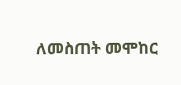ለመስጠት መሞከር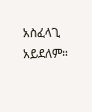አስፈላጊ አይደለም።